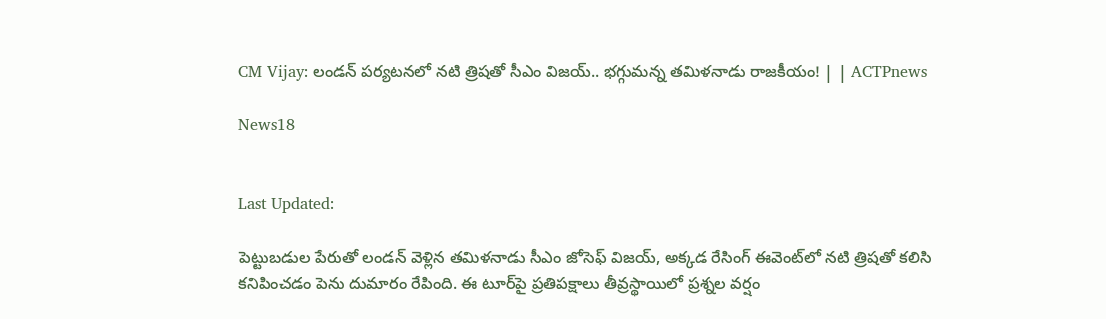CM Vijay: లండన్ పర్యటనలో నటి త్రిషతో సీఎం విజయ్.. భగ్గుమన్న తమిళనాడు రాజకీయం! | | ACTPnews

News18


Last Updated:

పెట్టుబడుల పేరుతో లండన్ వెళ్లిన తమిళనాడు సీఎం జోసెఫ్ విజయ్, అక్కడ రేసింగ్ ఈవెంట్‌లో నటి త్రిషతో కలిసి కనిపించడం పెను దుమారం రేపింది. ఈ టూర్‌పై ప్రతిపక్షాలు తీవ్రస్థాయిలో ప్రశ్నల వర్షం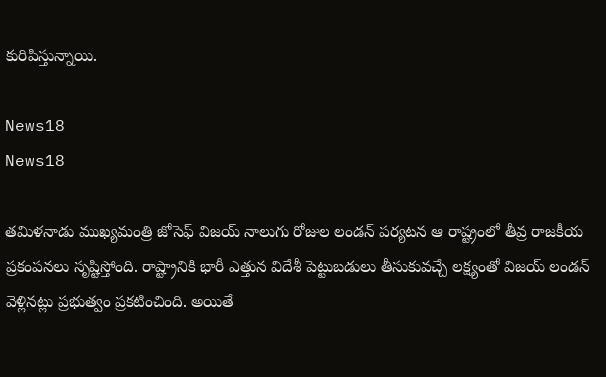కురిపిస్తున్నాయి.

News18
News18

తమిళనాడు ముఖ్యమంత్రి జోసెఫ్ విజయ్ నాలుగు రోజుల లండన్ పర్యటన ఆ రాష్ట్రంలో తీవ్ర రాజకీయ ప్రకంపనలు సృష్టిస్తోంది. రాష్ట్రానికి భారీ ఎత్తున విదేశీ పెట్టుబడులు తీసుకువచ్చే లక్ష్యంతో విజయ్ లండన్ వెళ్లినట్లు ప్రభుత్వం ప్రకటించింది. అయితే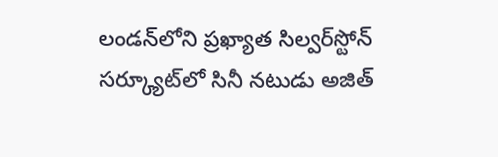లండన్‌లోని ప్రఖ్యాత సిల్వర్‌స్టోన్ సర్క్యూట్‌లో సినీ నటుడు అజిత్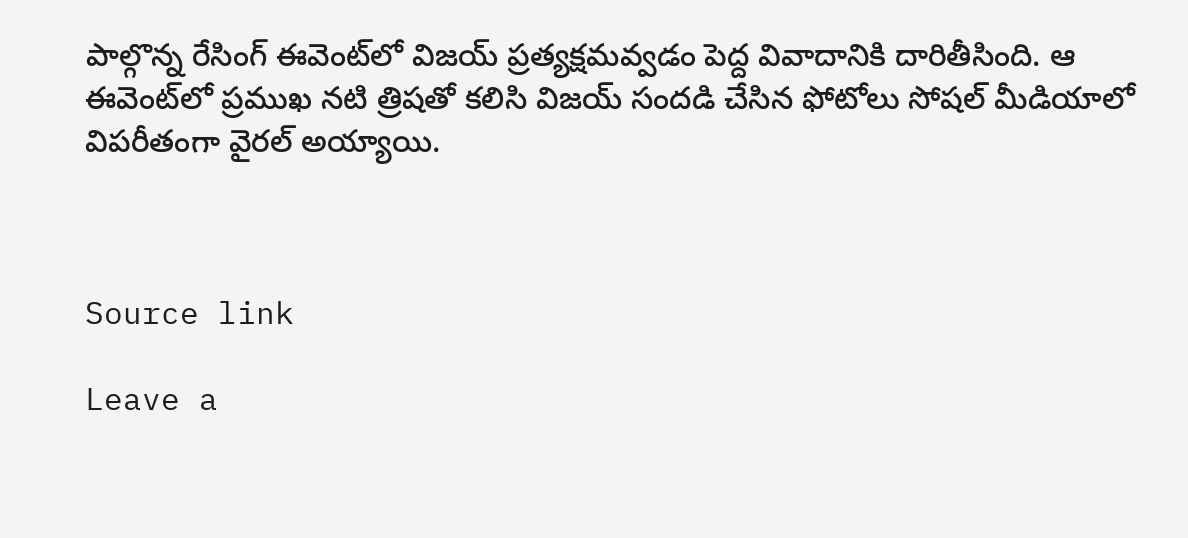పాల్గొన్న రేసింగ్ ఈవెంట్‌లో విజయ్ ప్రత్యక్షమవ్వడం పెద్ద వివాదానికి దారితీసింది. ఆ ఈవెంట్‌లో ప్రముఖ నటి త్రిషతో కలిసి విజయ్ సందడి చేసిన ఫోటోలు సోషల్ మీడియాలో విపరీతంగా వైరల్ అయ్యాయి.



Source link

Leave a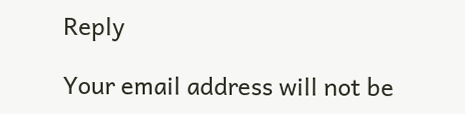Reply

Your email address will not be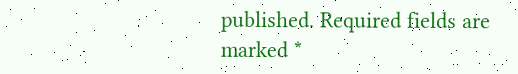published. Required fields are marked *